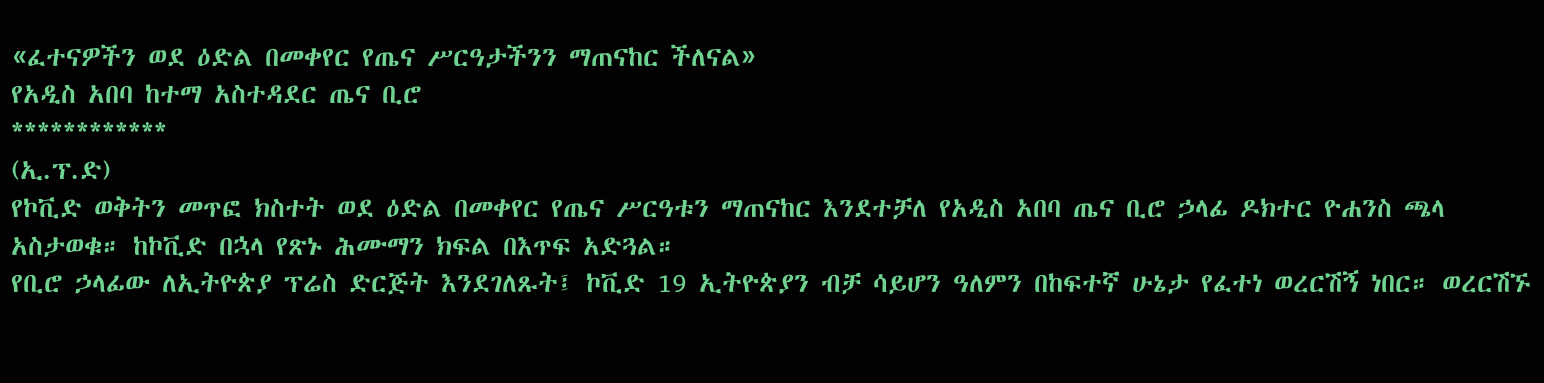«ፈተናዎችን ወደ ዕድል በመቀየር የጤና ሥርዓታችንን ማጠናከር ችለናል»
የአዲስ አበባ ከተማ አስተዳደር ጤና ቢሮ
************
(ኢ.ፕ.ድ)
የኮቪድ ወቅትን መጥፎ ክስተት ወደ ዕድል በመቀየር የጤና ሥርዓቱን ማጠናከር እንደተቻለ የአዲስ አበባ ጤና ቢሮ ኃላፊ ዶክተር ዮሐንስ ጫላ አስታወቁ። ከኮቪድ በኋላ የጽኑ ሕሙማን ክፍል በእጥፍ አድጓል።
የቢሮ ኃላፊው ለኢትዮጵያ ፕሬስ ድርጅት እንደገለጹት፤ ኮቪድ 19 ኢትዮጵያን ብቻ ሳይሆን ዓለምን በከፍተኛ ሁኔታ የፈተነ ወረርሽኝ ነበር። ወረርሽኙ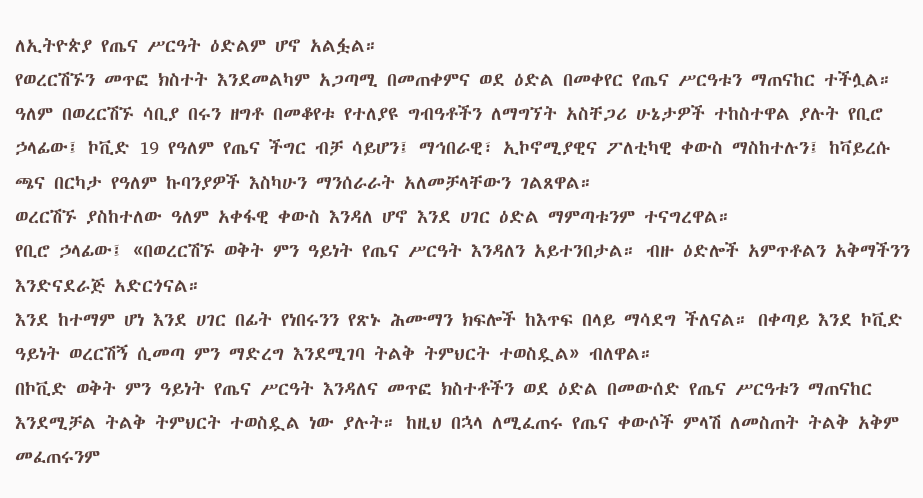ለኢትዮጵያ የጤና ሥርዓት ዕድልም ሆኖ አልፏል።
የወረርሽኙን መጥፎ ክስተት እንደመልካም አጋጣሚ በመጠቀምና ወደ ዕድል በመቀየር የጤና ሥርዓቱን ማጠናከር ተችሏል።
ዓለም በወረርሽኙ ሳቢያ በሩን ዘግቶ በመቆየቱ የተለያዩ ግብዓቶችን ለማግኘት አስቸጋሪ ሁኔታዎች ተከስተዋል ያሉት የቢሮ ኃላፊው፤ ኮቪድ 19 የዓለም የጤና ችግር ብቻ ሳይሆን፤ ማኅበራዊ፣ ኢኮኖሚያዊና ፖለቲካዊ ቀውስ ማስከተሉን፤ ከቫይረሱ ጫና በርካታ የዓለም ኩባንያዎች እስካሁን ማንሰራራት አለመቻላቸውን ገልጸዋል።
ወረርሽኙ ያስከተለው ዓለም አቀፋዊ ቀውስ እንዳለ ሆኖ እንደ ሀገር ዕድል ማምጣቱንም ተናግረዋል።
የቢሮ ኃላፊው፤ «በወረርሽኙ ወቅት ምን ዓይነት የጤና ሥርዓት እንዳለን አይተንበታል። ብዙ ዕድሎች አምጥቶልን አቅማችንን እንድናደራጅ አድርጎናል።
እንደ ከተማም ሆነ እንደ ሀገር በፊት የነበሩንን የጽኑ ሕሙማን ክፍሎች ከእጥፍ በላይ ማሳደግ ችለናል። በቀጣይ እንደ ኮቪድ ዓይነት ወረርሽኝ ሲመጣ ምን ማድረግ እንደሚገባ ትልቅ ትምህርት ተወስዷል» ብለዋል።
በኮቪድ ወቅት ምን ዓይነት የጤና ሥርዓት እንዳለና መጥፎ ክስተቶችን ወደ ዕድል በመውሰድ የጤና ሥርዓቱን ማጠናከር እንደሚቻል ትልቅ ትምህርት ተወስዷል ነው ያሉት። ከዚህ በኋላ ለሚፈጠሩ የጤና ቀውሶች ምላሽ ለመስጠት ትልቅ አቅም መፈጠሩንም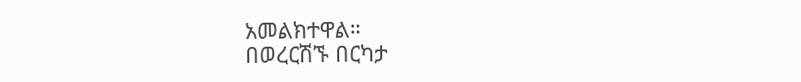አመልክተዋል።
በወረርሽኙ በርካታ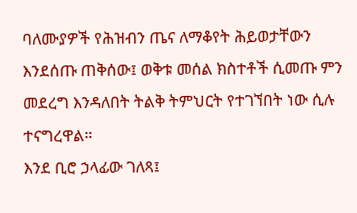ባለሙያዎች የሕዝብን ጤና ለማቆየት ሕይወታቸውን እንደሰጡ ጠቅሰው፤ ወቅቱ መሰል ክስተቶች ሲመጡ ምን መደረግ እንዳለበት ትልቅ ትምህርት የተገኘበት ነው ሲሉ ተናግረዋል።
እንደ ቢሮ ኃላፊው ገለጻ፤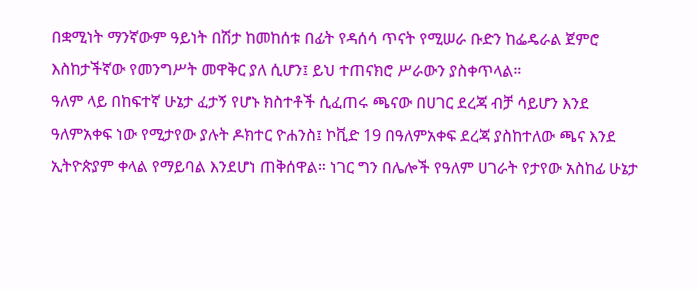በቋሚነት ማንኛውም ዓይነት በሽታ ከመከሰቱ በፊት የዳሰሳ ጥናት የሚሠራ ቡድን ከፌዴራል ጀምሮ እስከታችኛው የመንግሥት መዋቅር ያለ ሲሆን፤ ይህ ተጠናክሮ ሥራውን ያስቀጥላል።
ዓለም ላይ በከፍተኛ ሁኔታ ፈታኝ የሆኑ ክስተቶች ሲፈጠሩ ጫናው በሀገር ደረጃ ብቻ ሳይሆን እንደ ዓለምአቀፍ ነው የሚታየው ያሉት ዶክተር ዮሐንስ፤ ኮቪድ 19 በዓለምአቀፍ ደረጃ ያስከተለው ጫና እንደ ኢትዮጵያም ቀላል የማይባል እንደሆነ ጠቅሰዋል። ነገር ግን በሌሎች የዓለም ሀገራት የታየው አስከፊ ሁኔታ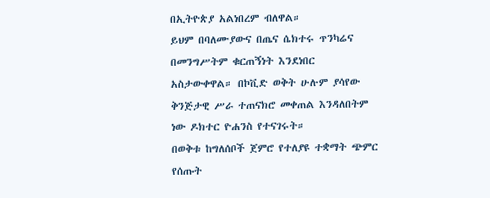በኢትዮጵያ አልነበረም ብለዋል።
ይህም በባለሙያውና በጤና ሴክተሩ ጥንካሬና በመንግሥትም ቁርጠኝነት እንደነበር አስታውቀዋል። በኮቪድ ወቅት ሁሉም ያሳየው ቅንጅታዊ ሥራ ተጠናክሮ መቀጠል እንዳለበትም ነው ዶክተር ዮሐንስ የተናገሩት።
በወቅቱ ከግለሰቦች ጀምሮ የተለያዩ ተቋማት ጭምር የሰጡት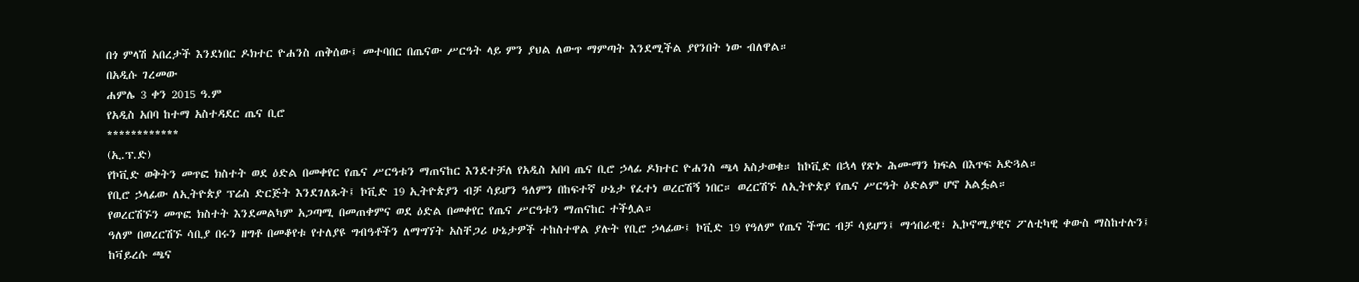በጎ ምላሽ አበረታች እንደነበር ዶክተር ዮሐንስ ጠቅሰው፤ መተባበር በጤናው ሥርዓት ላይ ምን ያህል ለውጥ ማምጣት እንደሚችል ያየንበት ነው ብለዋል።
በአዲሱ ገረመው
ሐምሌ 3 ቀን 2015 ዓ.ም
የአዲስ አበባ ከተማ አስተዳደር ጤና ቢሮ
************
(ኢ.ፕ.ድ)
የኮቪድ ወቅትን መጥፎ ክስተት ወደ ዕድል በመቀየር የጤና ሥርዓቱን ማጠናከር እንደተቻለ የአዲስ አበባ ጤና ቢሮ ኃላፊ ዶክተር ዮሐንስ ጫላ አስታወቁ። ከኮቪድ በኋላ የጽኑ ሕሙማን ክፍል በእጥፍ አድጓል።
የቢሮ ኃላፊው ለኢትዮጵያ ፕሬስ ድርጅት እንደገለጹት፤ ኮቪድ 19 ኢትዮጵያን ብቻ ሳይሆን ዓለምን በከፍተኛ ሁኔታ የፈተነ ወረርሽኝ ነበር። ወረርሽኙ ለኢትዮጵያ የጤና ሥርዓት ዕድልም ሆኖ አልፏል።
የወረርሽኙን መጥፎ ክስተት እንደመልካም አጋጣሚ በመጠቀምና ወደ ዕድል በመቀየር የጤና ሥርዓቱን ማጠናከር ተችሏል።
ዓለም በወረርሽኙ ሳቢያ በሩን ዘግቶ በመቆየቱ የተለያዩ ግብዓቶችን ለማግኘት አስቸጋሪ ሁኔታዎች ተከስተዋል ያሉት የቢሮ ኃላፊው፤ ኮቪድ 19 የዓለም የጤና ችግር ብቻ ሳይሆን፤ ማኅበራዊ፣ ኢኮኖሚያዊና ፖለቲካዊ ቀውስ ማስከተሉን፤ ከቫይረሱ ጫና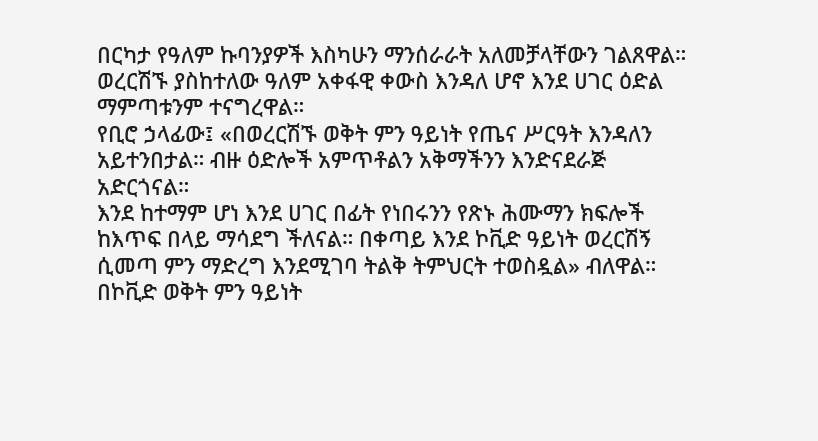በርካታ የዓለም ኩባንያዎች እስካሁን ማንሰራራት አለመቻላቸውን ገልጸዋል።
ወረርሽኙ ያስከተለው ዓለም አቀፋዊ ቀውስ እንዳለ ሆኖ እንደ ሀገር ዕድል ማምጣቱንም ተናግረዋል።
የቢሮ ኃላፊው፤ «በወረርሽኙ ወቅት ምን ዓይነት የጤና ሥርዓት እንዳለን አይተንበታል። ብዙ ዕድሎች አምጥቶልን አቅማችንን እንድናደራጅ አድርጎናል።
እንደ ከተማም ሆነ እንደ ሀገር በፊት የነበሩንን የጽኑ ሕሙማን ክፍሎች ከእጥፍ በላይ ማሳደግ ችለናል። በቀጣይ እንደ ኮቪድ ዓይነት ወረርሽኝ ሲመጣ ምን ማድረግ እንደሚገባ ትልቅ ትምህርት ተወስዷል» ብለዋል።
በኮቪድ ወቅት ምን ዓይነት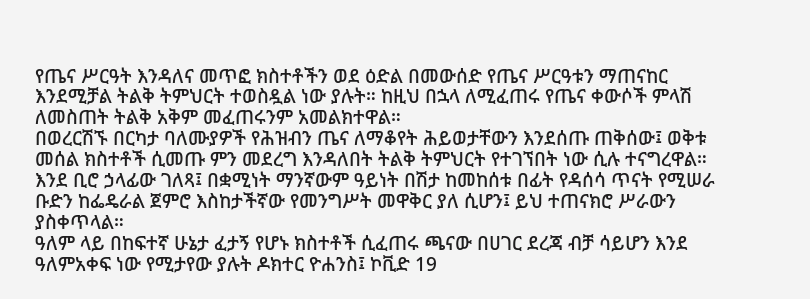የጤና ሥርዓት እንዳለና መጥፎ ክስተቶችን ወደ ዕድል በመውሰድ የጤና ሥርዓቱን ማጠናከር እንደሚቻል ትልቅ ትምህርት ተወስዷል ነው ያሉት። ከዚህ በኋላ ለሚፈጠሩ የጤና ቀውሶች ምላሽ ለመስጠት ትልቅ አቅም መፈጠሩንም አመልክተዋል።
በወረርሽኙ በርካታ ባለሙያዎች የሕዝብን ጤና ለማቆየት ሕይወታቸውን እንደሰጡ ጠቅሰው፤ ወቅቱ መሰል ክስተቶች ሲመጡ ምን መደረግ እንዳለበት ትልቅ ትምህርት የተገኘበት ነው ሲሉ ተናግረዋል።
እንደ ቢሮ ኃላፊው ገለጻ፤ በቋሚነት ማንኛውም ዓይነት በሽታ ከመከሰቱ በፊት የዳሰሳ ጥናት የሚሠራ ቡድን ከፌዴራል ጀምሮ እስከታችኛው የመንግሥት መዋቅር ያለ ሲሆን፤ ይህ ተጠናክሮ ሥራውን ያስቀጥላል።
ዓለም ላይ በከፍተኛ ሁኔታ ፈታኝ የሆኑ ክስተቶች ሲፈጠሩ ጫናው በሀገር ደረጃ ብቻ ሳይሆን እንደ ዓለምአቀፍ ነው የሚታየው ያሉት ዶክተር ዮሐንስ፤ ኮቪድ 19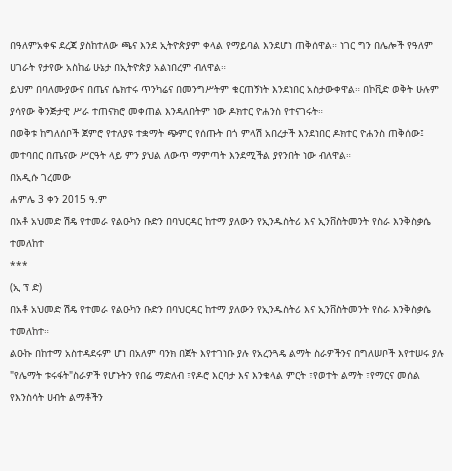በዓለምአቀፍ ደረጃ ያስከተለው ጫና እንደ ኢትዮጵያም ቀላል የማይባል እንደሆነ ጠቅሰዋል። ነገር ግን በሌሎች የዓለም ሀገራት የታየው አስከፊ ሁኔታ በኢትዮጵያ አልነበረም ብለዋል።
ይህም በባለሙያውና በጤና ሴክተሩ ጥንካሬና በመንግሥትም ቁርጠኝነት እንደነበር አስታውቀዋል። በኮቪድ ወቅት ሁሉም ያሳየው ቅንጅታዊ ሥራ ተጠናክሮ መቀጠል እንዳለበትም ነው ዶክተር ዮሐንስ የተናገሩት።
በወቅቱ ከግለሰቦች ጀምሮ የተለያዩ ተቋማት ጭምር የሰጡት በጎ ምላሽ አበረታች እንደነበር ዶክተር ዮሐንስ ጠቅሰው፤ መተባበር በጤናው ሥርዓት ላይ ምን ያህል ለውጥ ማምጣት እንደሚችል ያየንበት ነው ብለዋል።
በአዲሱ ገረመው
ሐምሌ 3 ቀን 2015 ዓ.ም
በአቶ አህመድ ሽዴ የተመራ የልዑካን ቡድን በባህርዳር ከተማ ያለውን የኢንዱስትሪ እና ኢንቨስትመንት የስራ እንቅስቃሴ ተመለከተ
***
(ኢ ፕ ድ)
በአቶ አህመድ ሽዴ የተመራ የልዑካን ቡድን በባህርዳር ከተማ ያለውን የኢንዱስትሪ እና ኢንቨስትመንት የስራ እንቅስቃሴ ተመለከተ።
ልዑኩ በከተማ አስተዳደሩም ሆነ በአለም ባንክ በጀት እየተገነቡ ያሉ የአረንጓዴ ልማት ስራዎችንና በግለሠቦች እየተሠሩ ያሉ "የሌማት ቱሩፋት"ስራዎች የሆኑትን የበሬ ማድለብ ፣የዶሮ እርባታ እና እንቁላል ምርት ፣የወተት ልማት ፣የማርና መሰል የእንስሳት ሀብት ልማቶችን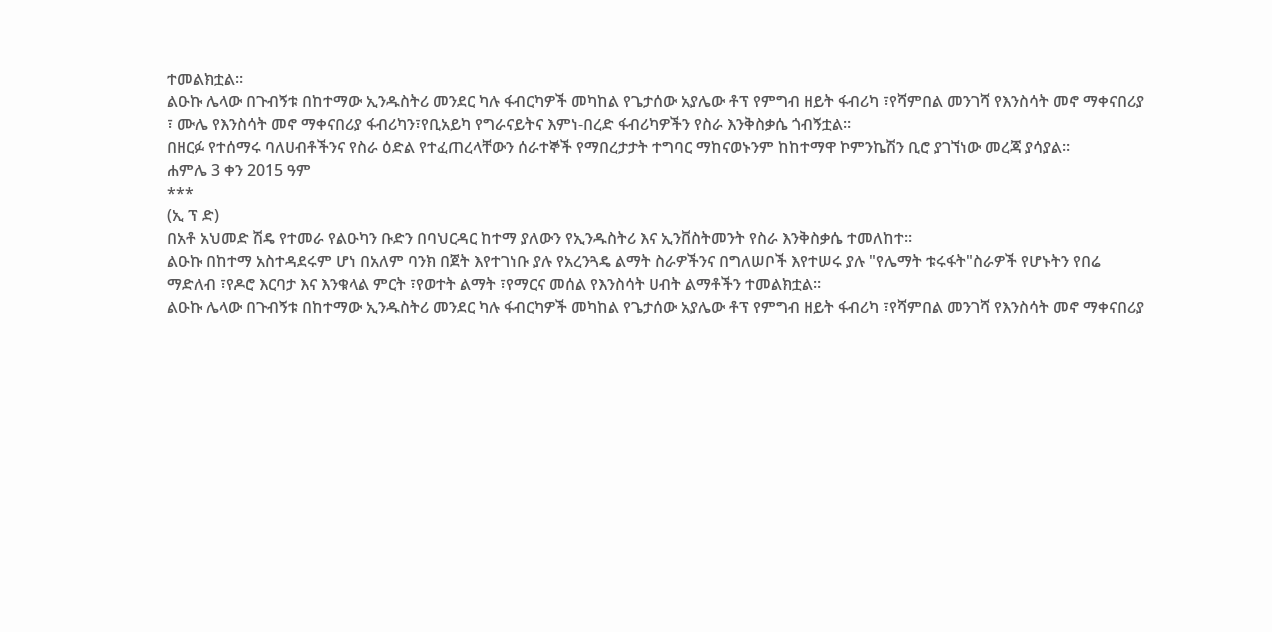ተመልክቷል።
ልዑኩ ሌላው በጉብኝቱ በከተማው ኢንዱስትሪ መንደር ካሉ ፋብርካዎች መካከል የጌታሰው አያሌው ቶፕ የምግብ ዘይት ፋብሪካ ፣የሻምበል መንገሻ የእንስሳት መኖ ማቀናበሪያ ፣ ሙሌ የእንስሳት መኖ ማቀናበሪያ ፋብሪካን፣የቢአይካ የግራናይትና እምነ-በረድ ፋብሪካዎችን የስራ እንቅስቃሴ ጎብኝቷል።
በዘርፉ የተሰማሩ ባለሀብቶችንና የስራ ዕድል የተፈጠረላቸውን ሰራተኞች የማበረታታት ተግባር ማከናወኑንም ከከተማዋ ኮምንኬሽን ቢሮ ያገኘነው መረጃ ያሳያል።
ሐምሌ 3 ቀን 2015 ዓም
***
(ኢ ፕ ድ)
በአቶ አህመድ ሽዴ የተመራ የልዑካን ቡድን በባህርዳር ከተማ ያለውን የኢንዱስትሪ እና ኢንቨስትመንት የስራ እንቅስቃሴ ተመለከተ።
ልዑኩ በከተማ አስተዳደሩም ሆነ በአለም ባንክ በጀት እየተገነቡ ያሉ የአረንጓዴ ልማት ስራዎችንና በግለሠቦች እየተሠሩ ያሉ "የሌማት ቱሩፋት"ስራዎች የሆኑትን የበሬ ማድለብ ፣የዶሮ እርባታ እና እንቁላል ምርት ፣የወተት ልማት ፣የማርና መሰል የእንስሳት ሀብት ልማቶችን ተመልክቷል።
ልዑኩ ሌላው በጉብኝቱ በከተማው ኢንዱስትሪ መንደር ካሉ ፋብርካዎች መካከል የጌታሰው አያሌው ቶፕ የምግብ ዘይት ፋብሪካ ፣የሻምበል መንገሻ የእንስሳት መኖ ማቀናበሪያ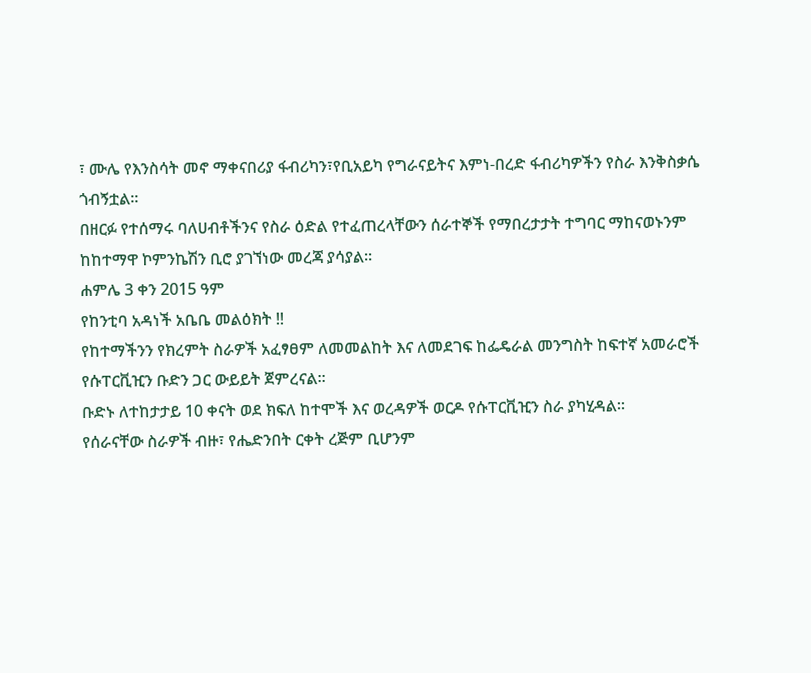፣ ሙሌ የእንስሳት መኖ ማቀናበሪያ ፋብሪካን፣የቢአይካ የግራናይትና እምነ-በረድ ፋብሪካዎችን የስራ እንቅስቃሴ ጎብኝቷል።
በዘርፉ የተሰማሩ ባለሀብቶችንና የስራ ዕድል የተፈጠረላቸውን ሰራተኞች የማበረታታት ተግባር ማከናወኑንም ከከተማዋ ኮምንኬሽን ቢሮ ያገኘነው መረጃ ያሳያል።
ሐምሌ 3 ቀን 2015 ዓም
የከንቲባ አዳነች አቤቤ መልዕክት !!
የከተማችንን የክረምት ስራዎች አፈፃፀም ለመመልከት እና ለመደገፍ ከፌዴራል መንግስት ከፍተኛ አመራሮች የሱፐርቪዢን ቡድን ጋር ውይይት ጀምረናል፡፡
ቡድኑ ለተከታታይ 10 ቀናት ወደ ክፍለ ከተሞች እና ወረዳዎች ወርዶ የሱፐርቪዢን ስራ ያካሂዳል።
የሰራናቸው ስራዎች ብዙ፣ የሔድንበት ርቀት ረጅም ቢሆንም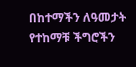በከተማችን ለዓመታት የተከማቹ ችግሮችን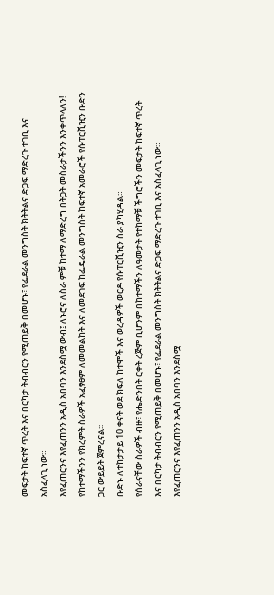መፍታት ከፍተኛ ጥረት እና በርካታ ትብብርን የሚጠይቅ በመሆኑ፣ የፌደራል መንግስት ክትትልና ድጋፍ ማድረጉ ተገቢ እና አስፈላጊ ነው።
እየፈጠርንና እየፈጠንን አዲስ አበባን እንደስሟ ውብ፤ ለኑሮና ለስራ ምቹ ከተማ ለማድረግ በትጋት መስራታችንን እንቀጥላለን!
የከተማችንን የክረምት ስራዎች አፈፃፀም ለመመልከት እና ለመደገፍ ከፌዴራል መንግስት ከፍተኛ አመራሮች የሱፐርቪዢን ቡድን ጋር ውይይት ጀምረናል፡፡
ቡድኑ ለተከታታይ 10 ቀናት ወደ ክፍለ ከተሞች እና ወረዳዎች ወርዶ የሱፐርቪዢን ስራ ያካሂዳል።
የሰራናቸው ስራዎች ብዙ፣ የሔድንበት ርቀት ረጅም ቢሆንም በከተማችን ለዓመታት የተከማቹ ችግሮችን መፍታት ከፍተኛ ጥረት እና በርካታ ትብብርን የሚጠይቅ በመሆኑ፣ የፌደራል መንግስት ክትትልና ድጋፍ ማድረጉ ተገቢ እና አስፈላጊ ነው።
እየፈጠርንና እየፈጠንን አዲስ አበባን እንደስሟ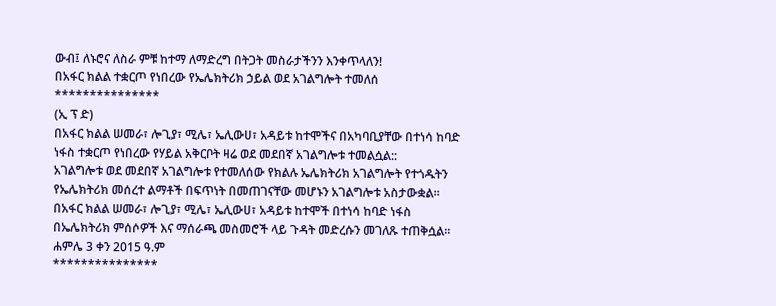ውብ፤ ለኑሮና ለስራ ምቹ ከተማ ለማድረግ በትጋት መስራታችንን እንቀጥላለን!
በአፋር ክልል ተቋርጦ የነበረው የኤሌክትሪክ ኃይል ወደ አገልግሎት ተመለሰ
***************
(ኢ ፕ ድ)
በአፋር ክልል ሠመራ፣ ሎጊያ፣ ሚሌ፣ ኤሊውሀ፣ አዳይቱ ከተሞችና በአካባቢያቸው በተነሳ ከባድ ነፋስ ተቋርጦ የነበረው የሃይል አቅርቦት ዛሬ ወደ መደበኛ አገልግሎቱ ተመልሷል::
አገልግሎቱ ወደ መደበኛ አገልግሎቱ የተመለሰው የክልሉ ኤሌክትሪክ አገልግሎት የተጎዱትን የኤሌክትሪክ መሰረተ ልማቶች በፍጥነት በመጠገናቸው መሆኑን አገልግሎቱ አስታውቋል።
በአፋር ክልል ሠመራ፣ ሎጊያ፣ ሚሌ፣ ኤሊውሀ፣ አዳይቱ ከተሞች በተነሳ ከባድ ነፋስ በኤሌክትሪክ ምሰሶዎች እና ማሰራጫ መስመሮች ላይ ጉዳት መድረሱን መገለጹ ተጠቅሷል።
ሐምሌ 3 ቀን 2015 ዓ.ም
***************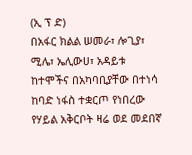(ኢ ፕ ድ)
በአፋር ክልል ሠመራ፣ ሎጊያ፣ ሚሌ፣ ኤሊውሀ፣ አዳይቱ ከተሞችና በአካባቢያቸው በተነሳ ከባድ ነፋስ ተቋርጦ የነበረው የሃይል አቅርቦት ዛሬ ወደ መደበኛ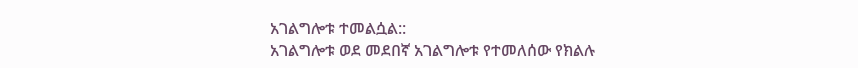አገልግሎቱ ተመልሷል::
አገልግሎቱ ወደ መደበኛ አገልግሎቱ የተመለሰው የክልሉ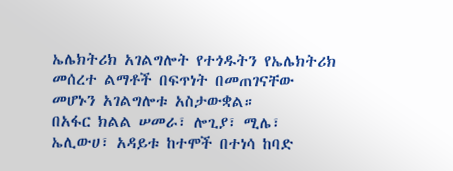ኤሌክትሪክ አገልግሎት የተጎዱትን የኤሌክትሪክ መሰረተ ልማቶች በፍጥነት በመጠገናቸው መሆኑን አገልግሎቱ አስታውቋል።
በአፋር ክልል ሠመራ፣ ሎጊያ፣ ሚሌ፣ ኤሊውሀ፣ አዳይቱ ከተሞች በተነሳ ከባድ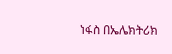ነፋስ በኤሌክትሪክ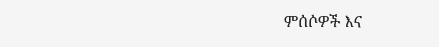ምሰሶዎች እና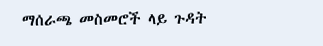ማሰራጫ መስመሮች ላይ ጉዳት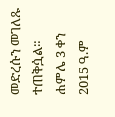መድረሱን መገለጹ ተጠቅሷል።
ሐምሌ 3 ቀን 2015 ዓ.ም